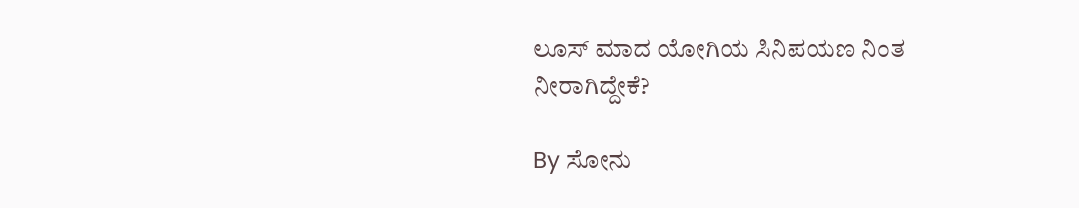ಲೂಸ್ ಮಾದ ಯೋಗಿಯ ಸಿನಿಪಯಣ ನಿಂತ ನೀರಾಗಿದ್ದೇಕೆ?

By ಸೋನು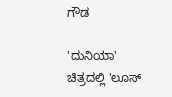ಗೌಡ

'ದುನಿಯಾ' ಚಿತ್ರದಲ್ಲಿ 'ಲೂಸ್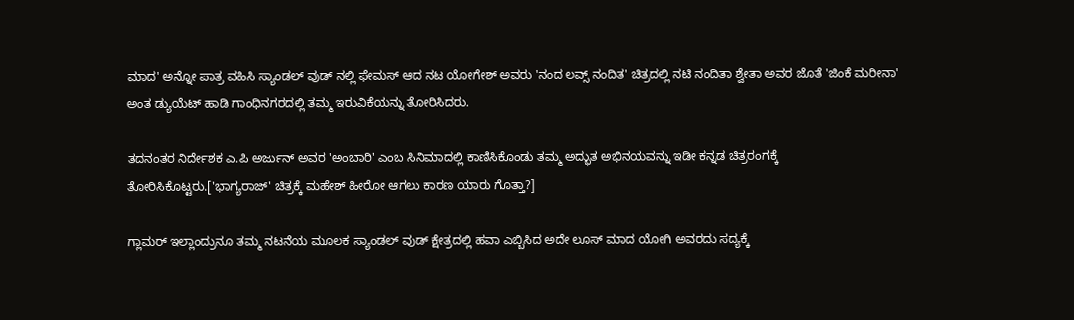ಮಾದ' ಅನ್ನೋ ಪಾತ್ರ ವಹಿಸಿ ಸ್ಯಾಂಡಲ್ ವುಡ್ ನಲ್ಲಿ ಫೇಮಸ್ ಆದ ನಟ ಯೋಗೇಶ್ ಅವರು 'ನಂದ ಲವ್ಸ್ ನಂದಿತ' ಚಿತ್ರದಲ್ಲಿ ನಟಿ ನಂದಿತಾ ಶ್ವೇತಾ ಅವರ ಜೊತೆ 'ಜಿಂಕೆ ಮರೀನಾ' ಅಂತ ಡ್ಯುಯೆಟ್ ಹಾಡಿ ಗಾಂಧಿನಗರದಲ್ಲಿ ತಮ್ಮ ಇರುವಿಕೆಯನ್ನು ತೋರಿಸಿದರು.

ತದನಂತರ ನಿರ್ದೇಶಕ ಎ.ಪಿ ಅರ್ಜುನ್ ಅವರ 'ಅಂಬಾರಿ' ಎಂಬ ಸಿನಿಮಾದಲ್ಲಿ ಕಾಣಿಸಿಕೊಂಡು ತಮ್ಮ ಅದ್ಭುತ ಅಭಿನಯವನ್ನು ಇಡೀ ಕನ್ನಡ ಚಿತ್ರರಂಗಕ್ಕೆ ತೋರಿಸಿಕೊಟ್ಟರು.['ಭಾಗ್ಯರಾಜ್' ಚಿತ್ರಕ್ಕೆ ಮಹೇಶ್ ಹೀರೋ ಆಗಲು ಕಾರಣ ಯಾರು ಗೊತ್ತಾ?]

ಗ್ಲಾಮರ್ ಇಲ್ಲಾಂದ್ರುನೂ ತಮ್ಮ ನಟನೆಯ ಮೂಲಕ ಸ್ಯಾಂಡಲ್ ವುಡ್ ಕ್ಷೇತ್ರದಲ್ಲಿ ಹವಾ ಎಬ್ಬಿಸಿದ ಅದೇ ಲೂಸ್ ಮಾದ ಯೋಗಿ ಅವರದು ಸದ್ಯಕ್ಕೆ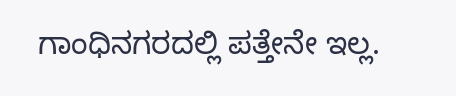ಗಾಂಧಿನಗರದಲ್ಲಿ ಪತ್ತೇನೇ ಇಲ್ಲ.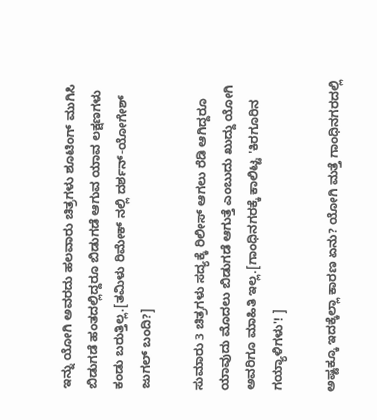ಇನ್ನು ಯೋಗಿ ಅವರದು ಹಲವಾರು ಚಿತ್ರಗಳು ಶೂಟಿಂಗ್ ಮುಗಿಸಿ ಬಿಡುಗಡೆ ಹಂತದಲ್ಲಿದ್ದರೂ ಬಿಡುಗಡೆ ಆಗುವ ಯಾವ ಲಕ್ಷಣಗಳು ಕಂಡು ಬರುತ್ತಿಲ್ಲ.[ತಮಿಳು ರಿಮೇಕ್ ನಲ್ಲಿ ದರ್ಶನ್-ಯೋಗೇಶ್ ಜುಗಲ್ ಬಂದಿ?]

ಸುಮಾರು 3 ಚಿತ್ರಗಳು ಸದ್ಯಕ್ಕೆ ರಿಲೀಸ್ ಆಗಲು ರೆಡಿ ಆಗಿದ್ದರೂ ಯಾವುದು ಮೊದಲು ಬಿಡುಗಡೆ ಆಗುತ್ತೆ ಎಂಬುದು ಖುದ್ದು ಯೋಗಿ ಅವರಿಗೂ ಮಾಹಿತಿ ಇಲ್ಲ.[ಗಾಂಧಿನಗರಕ್ಕೆ ಕಾಲಿಟ್ಟ 'ಕಿರಗೂರಿನ ಗಯ್ಯಾಳಿಗಳು'! ]

ಅಷ್ಟಕ್ಕೂ ಇದಕ್ಕೆಲ್ಲಾ ಕಾರಣ ಏನು? ಯೋಗಿ ಮತ್ತೆ ಗಾಂಧಿನಗರದಲ್ಲಿ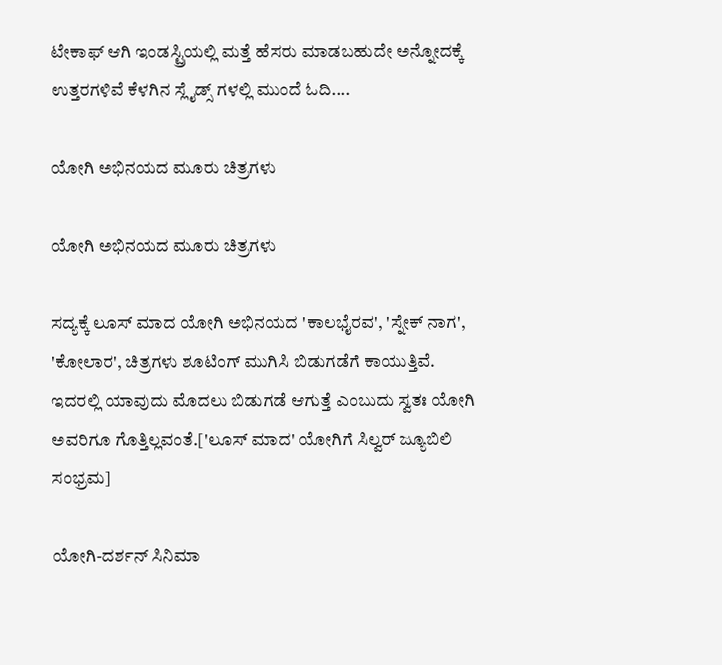ಟೇಕಾಫ್ ಆಗಿ ಇಂಡಸ್ಟ್ರಿಯಲ್ಲಿ ಮತ್ತೆ ಹೆಸರು ಮಾಡಬಹುದೇ ಅನ್ನೋದಕ್ಕೆ ಉತ್ತರಗಳಿವೆ ಕೆಳಗಿನ ಸ್ಲೈಡ್ಸ್ ಗಳಲ್ಲಿ ಮುಂದೆ ಓದಿ....

ಯೋಗಿ ಅಭಿನಯದ ಮೂರು ಚಿತ್ರಗಳು

ಯೋಗಿ ಅಭಿನಯದ ಮೂರು ಚಿತ್ರಗಳು

ಸದ್ಯಕ್ಕೆ ಲೂಸ್ ಮಾದ ಯೋಗಿ ಅಭಿನಯದ 'ಕಾಲಭೈರವ', 'ಸ್ನೇಕ್ ನಾಗ', 'ಕೋಲಾರ', ಚಿತ್ರಗಳು ಶೂಟಿಂಗ್ ಮುಗಿಸಿ ಬಿಡುಗಡೆಗೆ ಕಾಯುತ್ತಿವೆ. ಇದರಲ್ಲಿ ಯಾವುದು ಮೊದಲು ಬಿಡುಗಡೆ ಆಗುತ್ತೆ ಎಂಬುದು ಸ್ವತಃ ಯೋಗಿ ಅವರಿಗೂ ಗೊತ್ತಿಲ್ಲವಂತೆ.['ಲೂಸ್ ಮಾದ' ಯೋಗಿಗೆ ಸಿಲ್ವರ್ ಜ್ಯೂಬಿಲಿ ಸಂಭ್ರಮ]

ಯೋಗಿ-ದರ್ಶನ್ ಸಿನಿಮಾ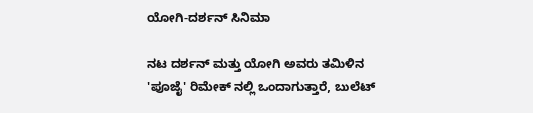ಯೋಗಿ-ದರ್ಶನ್ ಸಿನಿಮಾ

ನಟ ದರ್ಶನ್ ಮತ್ತು ಯೋಗಿ ಅವರು ತಮಿಳಿನ 'ಪೂಜೈ' ರಿಮೇಕ್ ನಲ್ಲಿ ಒಂದಾಗುತ್ತಾರೆ, ಬುಲೆಟ್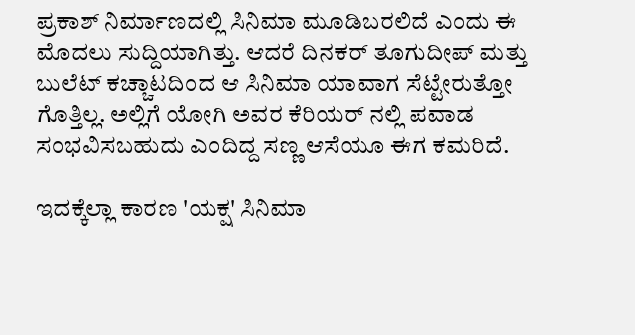ಪ್ರಕಾಶ್ ನಿರ್ಮಾಣದಲ್ಲಿ ಸಿನಿಮಾ ಮೂಡಿಬರಲಿದೆ ಎಂದು ಈ ಮೊದಲು ಸುದ್ದಿಯಾಗಿತ್ತು. ಆದರೆ ದಿನಕರ್ ತೂಗುದೀಪ್ ಮತ್ತು ಬುಲೆಟ್ ಕಚ್ಚಾಟದಿಂದ ಆ ಸಿನಿಮಾ ಯಾವಾಗ ಸೆಟ್ಟೇರುತ್ತೋ ಗೊತ್ತಿಲ್ಲ. ಅಲ್ಲಿಗೆ ಯೋಗಿ ಅವರ ಕೆರಿಯರ್ ನಲ್ಲಿ ಪವಾಡ ಸಂಭವಿಸಬಹುದು ಎಂದಿದ್ದ ಸಣ್ಣ ಆಸೆಯೂ ಈಗ ಕಮರಿದೆ.

ಇದಕ್ಕೆಲ್ಲಾ ಕಾರಣ 'ಯಕ್ಷ' ಸಿನಿಮಾ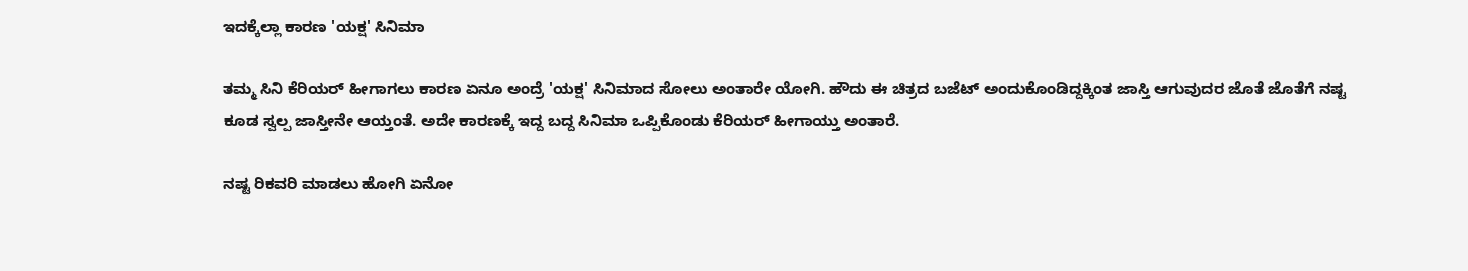ಇದಕ್ಕೆಲ್ಲಾ ಕಾರಣ 'ಯಕ್ಷ' ಸಿನಿಮಾ

ತಮ್ಮ ಸಿನಿ ಕೆರಿಯರ್ ಹೀಗಾಗಲು ಕಾರಣ ಏನೂ ಅಂದ್ರೆ 'ಯಕ್ಷ' ಸಿನಿಮಾದ ಸೋಲು ಅಂತಾರೇ ಯೋಗಿ. ಹೌದು ಈ ಚಿತ್ರದ ಬಜೆಟ್ ಅಂದುಕೊಂಡಿದ್ದಕ್ಕಿಂತ ಜಾಸ್ತಿ ಆಗುವುದರ ಜೊತೆ ಜೊತೆಗೆ ನಷ್ಟ ಕೂಡ ಸ್ವಲ್ಪ ಜಾಸ್ತೀನೇ ಆಯ್ತಂತೆ. ಅದೇ ಕಾರಣಕ್ಕೆ ಇದ್ದ ಬದ್ದ ಸಿನಿಮಾ ಒಪ್ಪಿಕೊಂಡು ಕೆರಿಯರ್ ಹೀಗಾಯ್ತು ಅಂತಾರೆ.

ನಷ್ಟ ರಿಕವರಿ ಮಾಡಲು ಹೋಗಿ ಏನೋ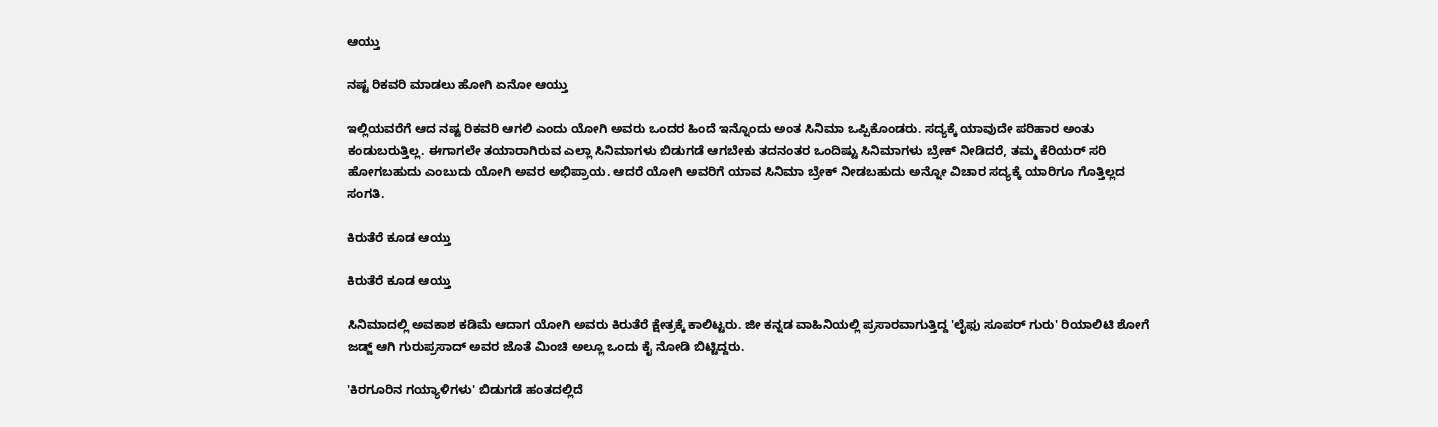ಆಯ್ತು

ನಷ್ಟ ರಿಕವರಿ ಮಾಡಲು ಹೋಗಿ ಏನೋ ಆಯ್ತು

ಇಲ್ಲಿಯವರೆಗೆ ಆದ ನಷ್ಟ ರಿಕವರಿ ಆಗಲಿ ಎಂದು ಯೋಗಿ ಅವರು ಒಂದರ ಹಿಂದೆ ಇನ್ನೊಂದು ಅಂತ ಸಿನಿಮಾ ಒಪ್ಪಿಕೊಂಡರು. ಸದ್ಯಕ್ಕೆ ಯಾವುದೇ ಪರಿಹಾರ ಅಂತು ಕಂಡುಬರುತ್ತಿಲ್ಲ. ಈಗಾಗಲೇ ತಯಾರಾಗಿರುವ ಎಲ್ಲಾ ಸಿನಿಮಾಗಳು ಬಿಡುಗಡೆ ಆಗಬೇಕು ತದನಂತರ ಒಂದಿಷ್ಟು ಸಿನಿಮಾಗಳು ಬ್ರೇಕ್ ನೀಡಿದರೆ, ತಮ್ಮ ಕೆರಿಯರ್ ಸರಿ ಹೋಗಬಹುದು ಎಂಬುದು ಯೋಗಿ ಅವರ ಅಭಿಪ್ರಾಯ. ಆದರೆ ಯೋಗಿ ಅವರಿಗೆ ಯಾವ ಸಿನಿಮಾ ಬ್ರೇಕ್ ನೀಡಬಹುದು ಅನ್ನೋ ವಿಚಾರ ಸದ್ಯಕ್ಕೆ ಯಾರಿಗೂ ಗೊತ್ತಿಲ್ಲದ ಸಂಗತಿ.

ಕಿರುತೆರೆ ಕೂಡ ಆಯ್ತು

ಕಿರುತೆರೆ ಕೂಡ ಆಯ್ತು

ಸಿನಿಮಾದಲ್ಲಿ ಅವಕಾಶ ಕಡಿಮೆ ಆದಾಗ ಯೋಗಿ ಅವರು ಕಿರುತೆರೆ ಕ್ಷೇತ್ರಕ್ಕೆ ಕಾಲಿಟ್ಟರು. ಜೀ ಕನ್ನಡ ವಾಹಿನಿಯಲ್ಲಿ ಪ್ರಸಾರವಾಗುತ್ತಿದ್ದ 'ಲೈಫು ಸೂಪರ್ ಗುರು' ರಿಯಾಲಿಟಿ ಶೋಗೆ ಜಡ್ಜ್ ಆಗಿ ಗುರುಪ್ರಸಾದ್ ಅವರ ಜೊತೆ ಮಿಂಚಿ ಅಲ್ಲೂ ಒಂದು ಕೈ ನೋಡಿ ಬಿಟ್ಟಿದ್ದರು.

'ಕಿರಗೂರಿನ ಗಯ್ಯಾಳಿಗಳು' ಬಿಡುಗಡೆ ಹಂತದಲ್ಲಿದೆ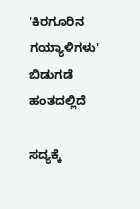'ಕಿರಗೂರಿನ ಗಯ್ಯಾಳಿಗಳು' ಬಿಡುಗಡೆ ಹಂತದಲ್ಲಿದೆ

ಸದ್ಯಕ್ಕೆ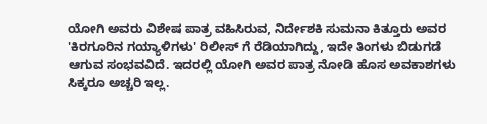ಯೋಗಿ ಅವರು ವಿಶೇಷ ಪಾತ್ರ ವಹಿಸಿರುವ, ನಿರ್ದೇಶಕಿ ಸುಮನಾ ಕಿತ್ತೂರು ಅವರ 'ಕಿರಗೂರಿನ ಗಯ್ಯಾಳಿಗಳು' ರಿಲೀಸ್ ಗೆ ರೆಡಿಯಾಗಿದ್ದು, ಇದೇ ತಿಂಗಳು ಬಿಡುಗಡೆ ಆಗುವ ಸಂಭವವಿದೆ. ಇದರಲ್ಲಿ ಯೋಗಿ ಅವರ ಪಾತ್ರ ನೋಡಿ ಹೊಸ ಅವಕಾಶಗಳು ಸಿಕ್ಕರೂ ಅಚ್ಚರಿ ಇಲ್ಲ.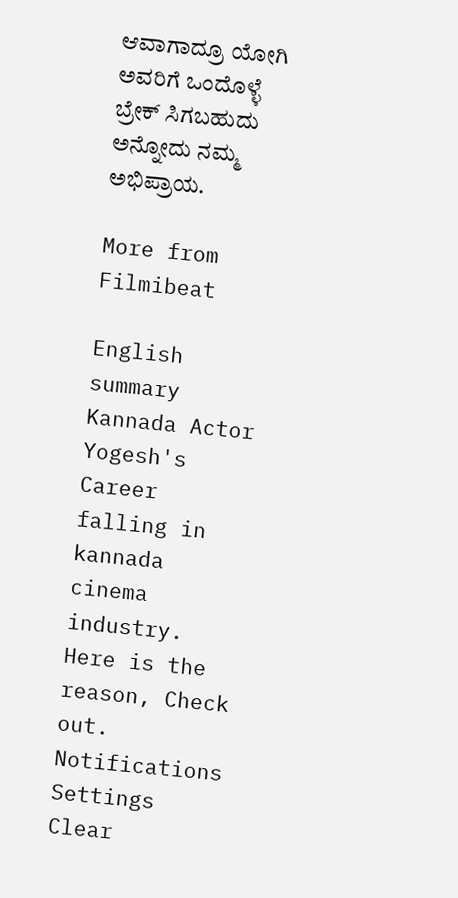ಆವಾಗಾದ್ರೂ ಯೋಗಿ ಅವರಿಗೆ ಒಂದೊಳ್ಳೆ ಬ್ರೇಕ್ ಸಿಗಬಹುದು ಅನ್ನೋದು ನಮ್ಮ ಅಭಿಪ್ರಾಯ.

More from Filmibeat

English summary
Kannada Actor Yogesh's Career falling in kannada cinema industry. Here is the reason, Check out.
Notifications
Settings
Clear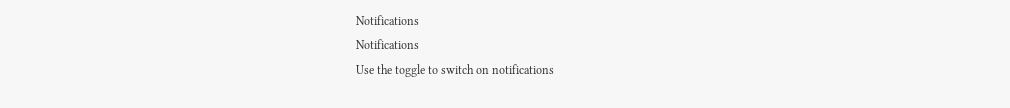Notifications
Notifications
Use the toggle to switch on notifications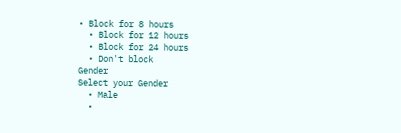• Block for 8 hours
  • Block for 12 hours
  • Block for 24 hours
  • Don't block
Gender
Select your Gender
  • Male
  •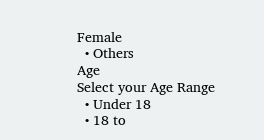Female
  • Others
Age
Select your Age Range
  • Under 18
  • 18 to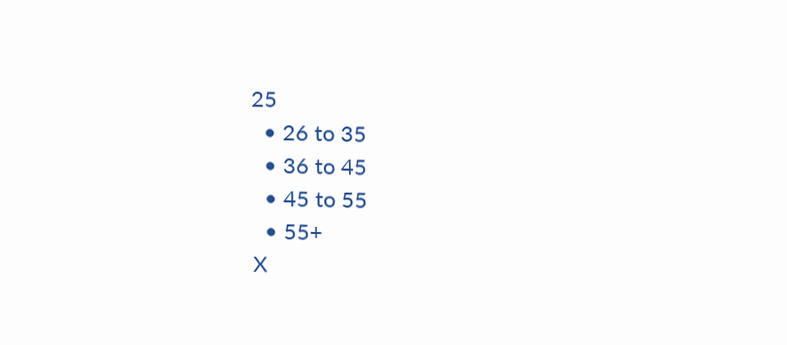25
  • 26 to 35
  • 36 to 45
  • 45 to 55
  • 55+
X